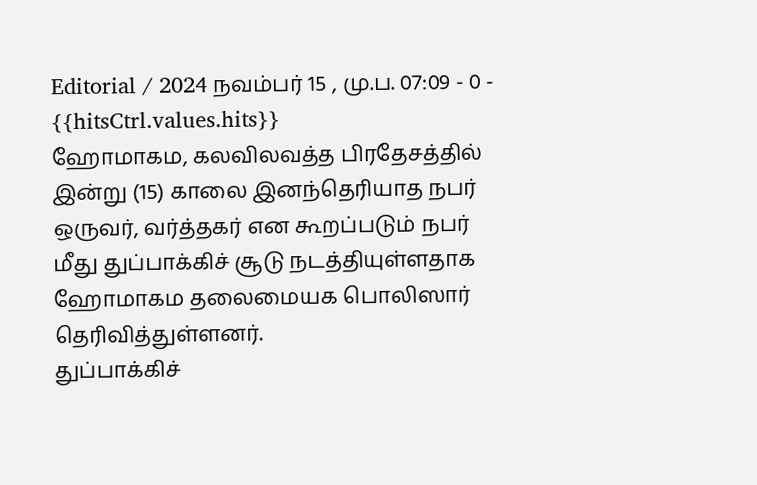Editorial / 2024 நவம்பர் 15 , மு.ப. 07:09 - 0 - {{hitsCtrl.values.hits}}
ஹோமாகம, கலவிலவத்த பிரதேசத்தில் இன்று (15) காலை இனந்தெரியாத நபர் ஒருவர், வர்த்தகர் என கூறப்படும் நபர் மீது துப்பாக்கிச் சூடு நடத்தியுள்ளதாக ஹோமாகம தலைமையக பொலிஸார் தெரிவித்துள்ளனர்.
துப்பாக்கிச்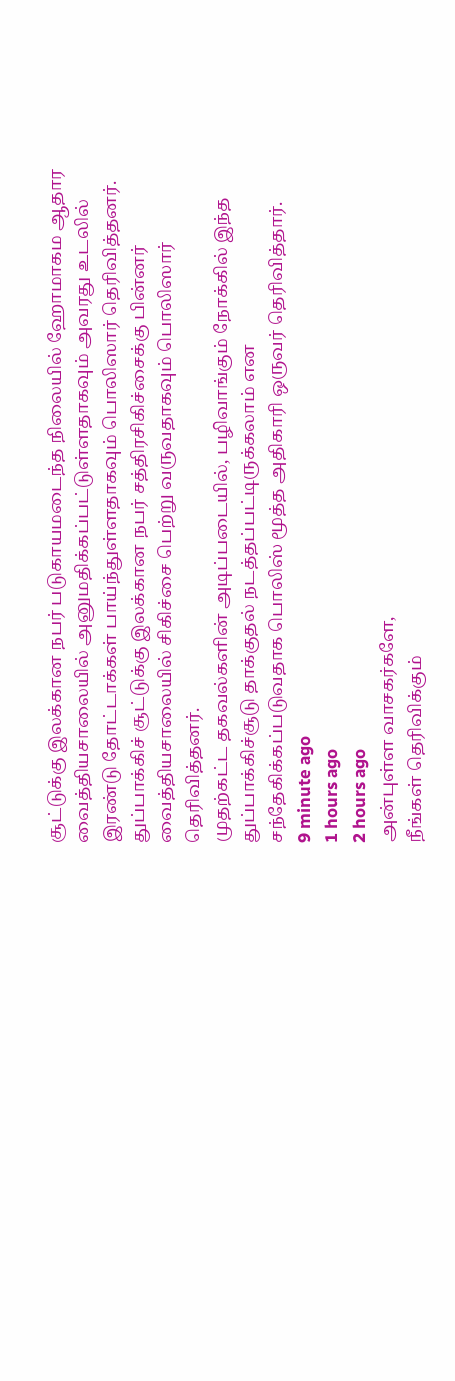சூட்டுக்கு இலக்கான நபர் படுகாயமடைந்த நிலையில் ஹோமாகம ஆதார வைத்தியசாலையில் அனுமதிக்கப்பட்டுள்ளதாகவும் அவரது உடலில் இரண்டு தோட்டாக்கள் பாய்ந்துள்ளதாகவும் பொலிஸார் தெரிவித்தனர்.
துப்பாக்கிச் சூட்டுக்கு இலக்கான நபர் சத்திரசிகிச்சைக்கு பின்னர் வைத்தியசாலையில் சிகிச்சை பெற்று வருவதாகவும் பொலிஸார் தெரிவித்தனர்.
முதற்கட்ட தகவல்களின் அடிப்படையில், பழிவாங்கும் நோக்கில் இந்த துப்பாக்கிச்சூடு தாக்குதல் நடத்தப்பட்டிருக்கலாம் என சந்தேகிக்கப்படுவதாக பொலிஸ் மூத்த அதிகாரி ஒருவர் தெரிவித்தார்.
9 minute ago
1 hours ago
2 hours ago
அன்புள்ள வாசகர்களே,
நீங்கள் தெரிவிக்கும்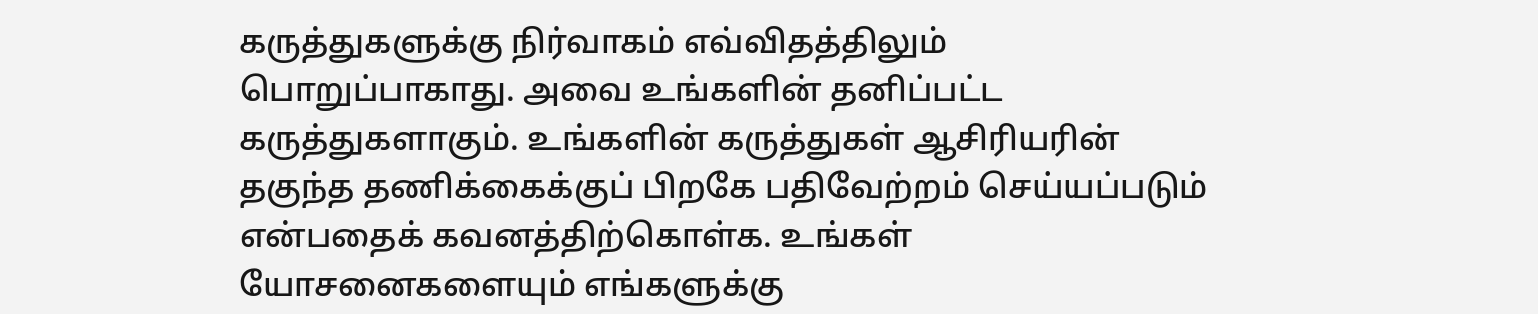கருத்துகளுக்கு நிர்வாகம் எவ்விதத்திலும் பொறுப்பாகாது. அவை உங்களின் தனிப்பட்ட கருத்துகளாகும். உங்களின் கருத்துகள் ஆசிரியரின் தகுந்த தணிக்கைக்குப் பிறகே பதிவேற்றம் செய்யப்படும் என்பதைக் கவனத்திற்கொள்க. உங்கள் யோசனைகளையும் எங்களுக்கு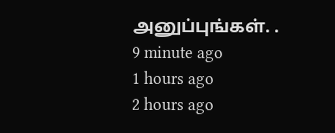அனுப்புங்கள். .
9 minute ago
1 hours ago
2 hours ago